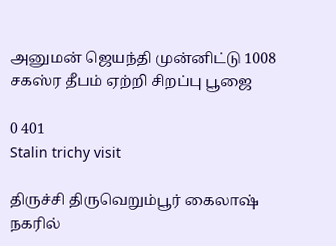அனுமன் ஜெயந்தி முன்னிட்டு 1008 சகஸ்ர தீபம் ஏற்றி சிறப்பு பூஜை

0 401
Stalin trichy visit

திருச்சி திருவெறும்பூர் கைலாஷ் நகரில்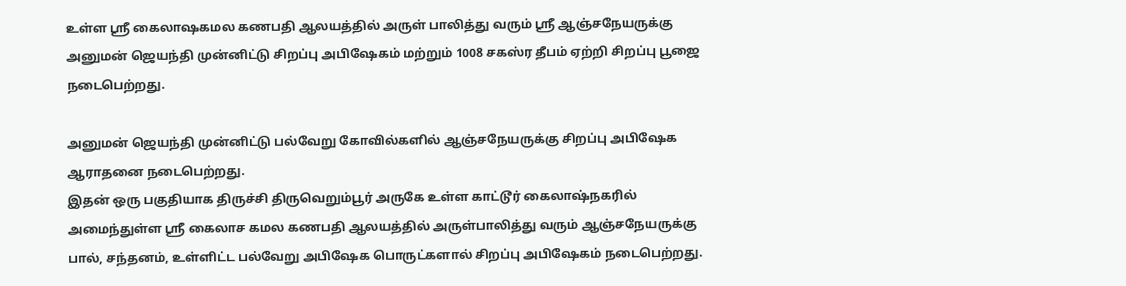உள்ள ஸ்ரீ கைலாஷகமல கணபதி ஆலயத்தில் அருள் பாலித்து வரும் ஸ்ரீ ஆஞ்சநேயருக்கு அனுமன் ஜெயந்தி முன்னிட்டு சிறப்பு அபிஷேகம் மற்றும் 1008 சகஸ்ர தீபம் ஏற்றி சிறப்பு பூஜை நடைபெற்றது.

அனுமன் ஜெயந்தி முன்னிட்டு பல்வேறு கோவில்களில் ஆஞ்சநேயருக்கு சிறப்பு அபிஷேக ஆராதனை நடைபெற்றது.
இதன் ஒரு பகுதியாக திருச்சி திருவெறும்பூர் அருகே உள்ள காட்டூர் கைலாஷ்நகரில் அமைந்துள்ள ஸ்ரீ கைலாச கமல கணபதி ஆலயத்தில் அருள்பாலித்து வரும் ஆஞ்சநேயருக்கு பால், சந்தனம், உள்ளிட்ட பல்வேறு அபிஷேக பொருட்களால் சிறப்பு அபிஷேகம் நடைபெற்றது.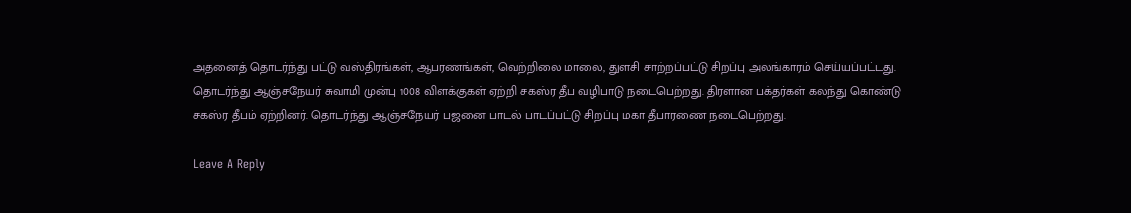அதனைத் தொடர்ந்து பட்டு வஸ்திரங்கள், ஆபரணங்கள், வெற்றிலை மாலை, துளசி சாற்றப்பட்டு சிறப்பு அலங்காரம் செய்யப்பட்டது.
தொடர்ந்து ஆஞ்சநேயர் சுவாமி முன்பு 1008 விளக்குகள் ஏற்றி சகஸ்ர தீப வழிபாடு நடைபெற்றது. திரளான பக்தர்கள் கலந்து கொண்டு சகஸ்ர தீபம் ஏற்றினர். தொடர்ந்து ஆஞ்சநேயர் பஜனை பாடல் பாடப்பட்டு சிறப்பு மகா தீபாரணை நடைபெற்றது.

Leave A Reply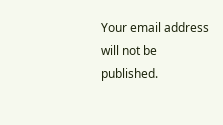Your email address will not be published.